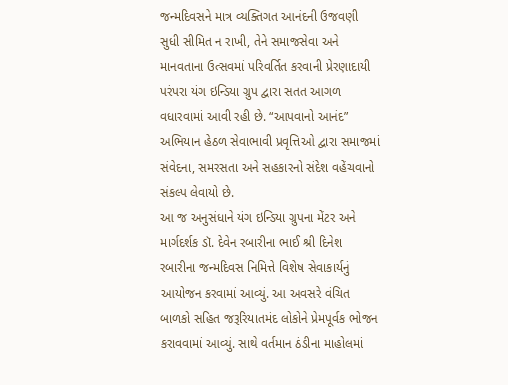જન્મદિવસને માત્ર વ્યક્તિગત આનંદની ઉજવણી સુધી સીમિત ન રાખી, તેને સમાજસેવા અને માનવતાના ઉત્સવમાં પરિવર્તિત કરવાની પ્રેરણાદાયી પરંપરા યંગ ઇન્ડિયા ગ્રુપ દ્વારા સતત આગળ વધારવામાં આવી રહી છે. “આપવાનો આનંદ” અભિયાન હેઠળ સેવાભાવી પ્રવૃત્તિઓ દ્વારા સમાજમાં સંવેદના, સમરસતા અને સહકારનો સંદેશ વહેંચવાનો સંકલ્પ લેવાયો છે.
આ જ અનુસંધાને યંગ ઇન્ડિયા ગ્રુપના મેંટર અને માર્ગદર્શક ડૉ. દેવેન રબારીના ભાઈ શ્રી દિનેશ રબારીના જન્મદિવસ નિમિત્તે વિશેષ સેવાકાર્યનું આયોજન કરવામાં આવ્યું. આ અવસરે વંચિત બાળકો સહિત જરૂરિયાતમંદ લોકોને પ્રેમપૂર્વક ભોજન કરાવવામાં આવ્યું. સાથે વર્તમાન ઠંડીના માહોલમાં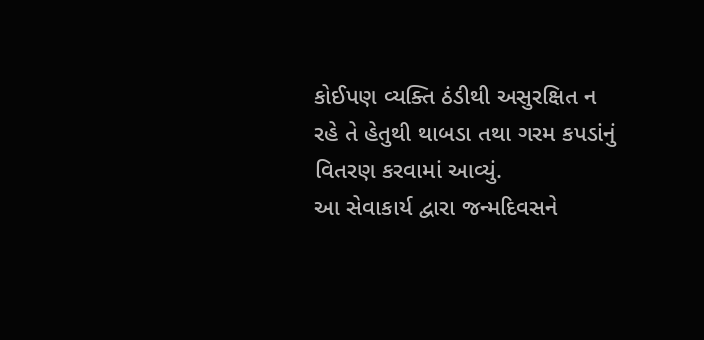કોઈપણ વ્યક્તિ ઠંડીથી અસુરક્ષિત ન રહે તે હેતુથી થાબડા તથા ગરમ કપડાંનું વિતરણ કરવામાં આવ્યું.
આ સેવાકાર્ય દ્વારા જન્મદિવસને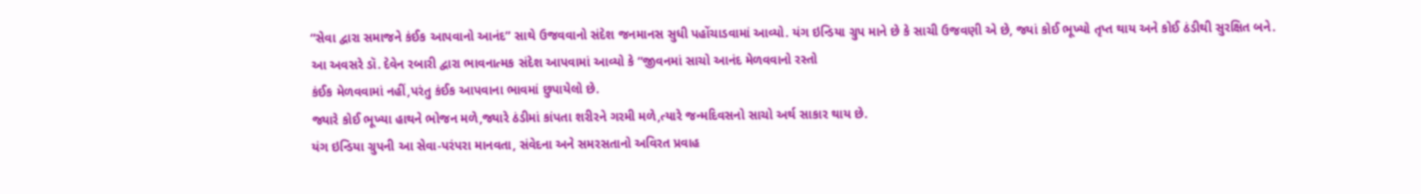“સેવા દ્વારા સમાજને કંઈક આપવાનો આનંદ” સાથે ઉજવવાનો સંદેશ જનમાનસ સુધી પહોંચાડવામાં આવ્યો. યંગ ઇન્ડિયા ગ્રુપ માને છે કે સાચી ઉજવણી એ છે, જ્યાં કોઈ ભૂખ્યો તૃપ્ત થાય અને કોઈ ઠંડીથી સુરક્ષિત બને.
આ અવસરે ડૉ. દેવેન રબારી દ્વારા ભાવનાત્મક સંદેશ આપવામાં આવ્યો કે “જીવનમાં સાચો આનંદ મેળવવાનો રસ્તો
કંઈક મેળવવામાં નહીં,પરંતુ કંઈક આપવાના ભાવમાં છુપાયેલો છે.
જ્યારે કોઈ ભૂખ્યા હાથને ભોજન મળે,જ્યારે ઠંડીમાં કાંપતા શરીરને ગરમી મળે,ત્યારે જન્મદિવસનો સાચો અર્થ સાકાર થાય છે.
યંગ ઇન્ડિયા ગ્રુપની આ સેવા-પરંપરા માનવતા, સંવેદના અને સમરસતાનો અવિરત પ્રવાહ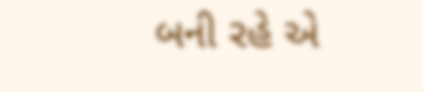બની રહે એ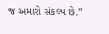જ અમારો સંકલ્પ છે.”